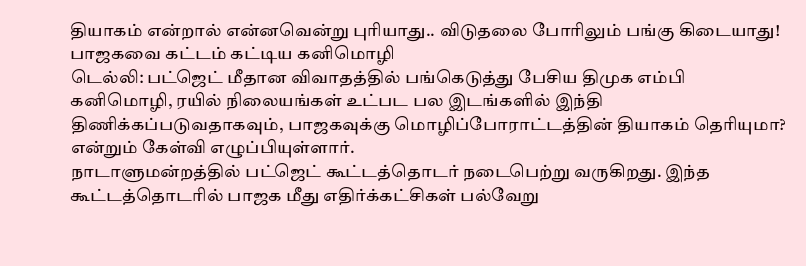தியாகம் என்றால் என்னவென்று புரியாது.. விடுதலை போரிலும் பங்கு கிடையாது! பாஜகவை கட்டம் கட்டிய கனிமொழி
டெல்லி: பட்ஜெட் மீதான விவாதத்தில் பங்கெடுத்து பேசிய திமுக எம்பி கனிமொழி, ரயில் நிலையங்கள் உட்பட பல இடங்களில் இந்தி திணிக்கப்படுவதாகவும், பாஜகவுக்கு மொழிப்போராட்டத்தின் தியாகம் தெரியுமா? என்றும் கேள்வி எழுப்பியுள்ளார்.
நாடாளுமன்றத்தில் பட்ஜெட் கூட்டத்தொடர் நடைபெற்று வருகிறது. இந்த கூட்டத்தொடரில் பாஜக மீது எதிர்க்கட்சிகள் பல்வேறு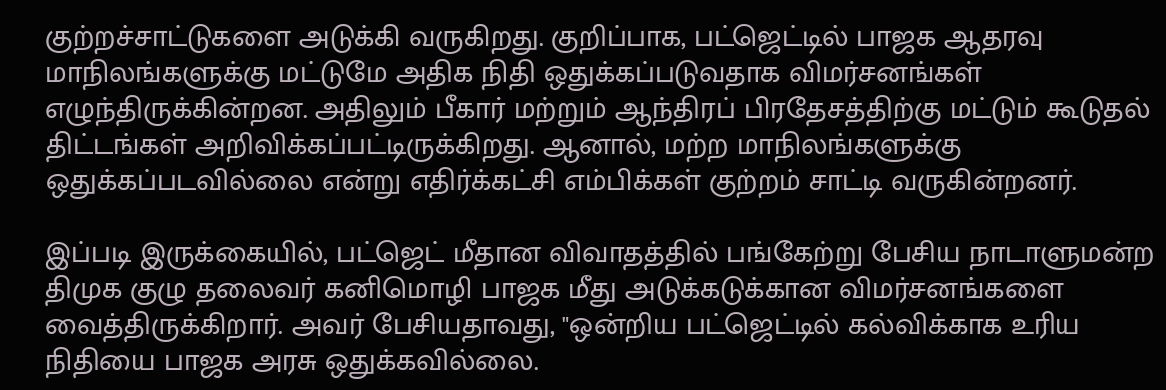குற்றச்சாட்டுகளை அடுக்கி வருகிறது. குறிப்பாக, பட்ஜெட்டில் பாஜக ஆதரவு மாநிலங்களுக்கு மட்டுமே அதிக நிதி ஒதுக்கப்படுவதாக விமர்சனங்கள் எழுந்திருக்கின்றன. அதிலும் பீகார் மற்றும் ஆந்திரப் பிரதேசத்திற்கு மட்டும் கூடுதல் திட்டங்கள் அறிவிக்கப்பட்டிருக்கிறது. ஆனால், மற்ற மாநிலங்களுக்கு ஒதுக்கப்படவில்லை என்று எதிர்க்கட்சி எம்பிக்கள் குற்றம் சாட்டி வருகின்றனர்.

இப்படி இருக்கையில், பட்ஜெட் மீதான விவாதத்தில் பங்கேற்று பேசிய நாடாளுமன்ற திமுக குழு தலைவர் கனிமொழி பாஜக மீது அடுக்கடுக்கான விமர்சனங்களை வைத்திருக்கிறார். அவர் பேசியதாவது, "ஒன்றிய பட்ஜெட்டில் கல்விக்காக உரிய நிதியை பாஜக அரசு ஒதுக்கவில்லை.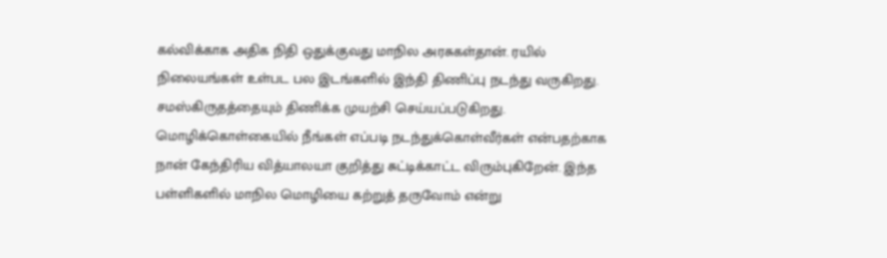கல்விக்காக அதிக நிதி ஒதுக்குவது மாநில அரசுகள்தான். ரயில் நிலையங்கள் உள்பட பல இடங்களில் இந்தி திணிப்பு நடந்து வருகிறது. சமஸ்கிருதத்தையும் திணிக்க முயற்சி செய்யப்படுகிறது.
மொழிக்கொள்கையில் நீங்கள் எப்படி நடந்துக்கொள்வீர்கள் என்பதற்காக நான் கேந்திரிய வித்யாலயா குறித்து சுட்டிக்காட்ட விரும்புகிறேன். இந்த பள்ளிகளில் மாநில மொழியை கற்றுத் தருவோம் என்று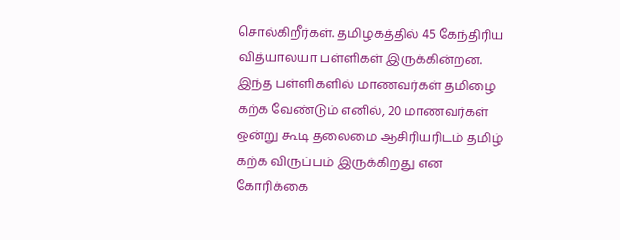சொல்கிறீர்கள். தமிழகத்தில் 45 கேந்திரிய வித்யாலயா பள்ளிகள் இருக்கின்றன. இந்த பள்ளிகளில் மாணவர்கள் தமிழை கற்க வேண்டும் எனில், 20 மாணவர்கள் ஒன்று கூடி தலைமை ஆசிரியரிடம் தமிழ் கற்க விருப்பம் இருக்கிறது என கோரிக்கை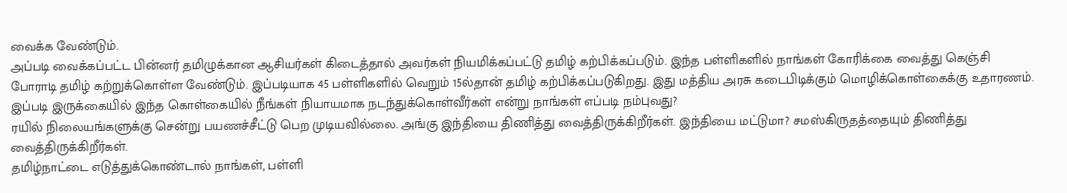வைக்க வேண்டும்.
அப்படி வைக்கப்பட்ட பின்னர் தமிழுக்கான ஆசியர்கள் கிடைத்தால் அவர்கள் நியமிக்கப்பட்டு தமிழ் கற்பிக்கப்படும். இந்த பள்ளிகளில் நாங்கள் கோரிக்கை வைத்து கெஞ்சி போராடி தமிழ் கற்றுக்கொள்ள வேண்டும். இப்படியாக 45 பள்ளிகளில் வெறும் 15ல்தான் தமிழ் கற்பிக்கப்படுகிறது. இது மத்திய அரசு கடைபிடிக்கும் மொழிக்கொள்கைக்கு உதாரணம். இப்படி இருக்கையில் இந்த கொள்கையில் நீங்கள் நியாயமாக நடந்துக்கொள்வீர்கள் என்று நாங்கள் எப்படி நம்புவது?
ரயில் நிலையங்களுக்கு சென்று பயணச்சீட்டு பெற முடியவில்லை. அங்கு இந்தியை திணித்து வைத்திருக்கிறீர்கள். இந்தியை மட்டுமா? சமஸ்கிருதத்தையும் திணித்து வைத்திருக்கிறீர்கள்.
தமிழ்நாட்டை எடுத்துக்கொண்டால் நாங்கள், பள்ளி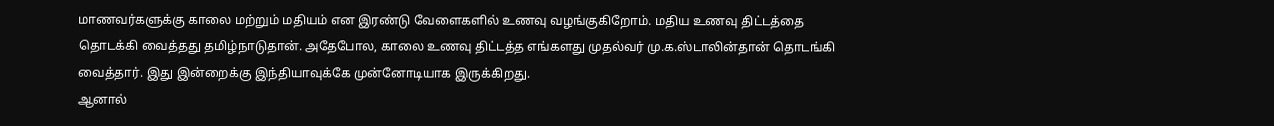மாணவர்களுக்கு காலை மற்றும் மதியம் என இரண்டு வேளைகளில் உணவு வழங்குகிறோம். மதிய உணவு திட்டத்தை தொடக்கி வைத்தது தமிழ்நாடுதான். அதேபோல, காலை உணவு திட்டத்த எங்களது முதல்வர் மு.க.ஸ்டாலின்தான் தொடங்கி வைத்தார். இது இன்றைக்கு இந்தியாவுக்கே முன்னோடியாக இருக்கிறது.
ஆனால்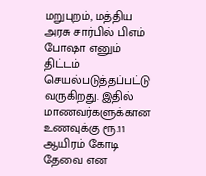மறுபுறம், மத்திய அரசு சார்பில் பிஎம் போஷா எனும் திட்டம் செயல்படுத்தப்பட்டு வருகிறது. இதில் மாணவர்களுக்கான உணவுக்கு ரூ.11 ஆயிரம் கோடி தேவை என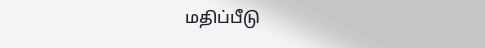மதிப்பீடு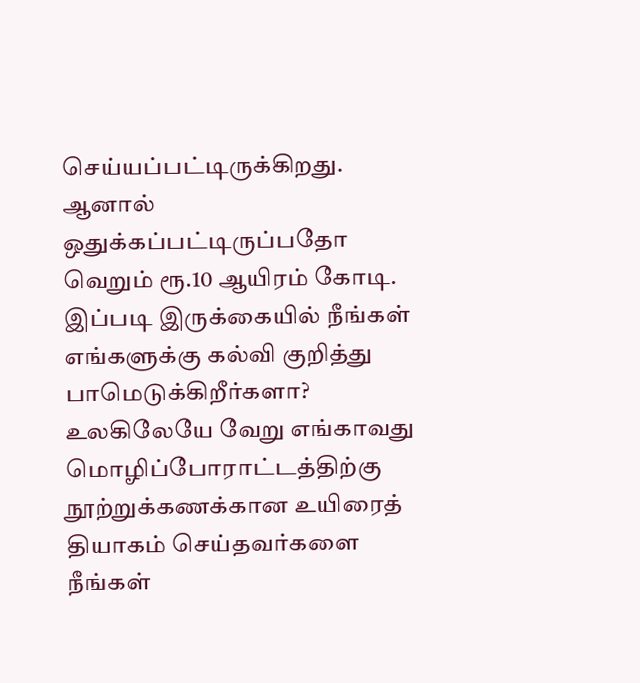செய்யப்பட்டிருக்கிறது. ஆனால் ஒதுக்கப்பட்டிருப்பதோ வெறும் ரூ.10 ஆயிரம் கோடி. இப்படி இருக்கையில் நீங்கள் எங்களுக்கு கல்வி குறித்து பாமெடுக்கிறீர்களா?
உலகிலேயே வேறு எங்காவது மொழிப்போராட்டத்திற்கு நூற்றுக்கணக்கான உயிரைத் தியாகம் செய்தவர்களை நீங்கள்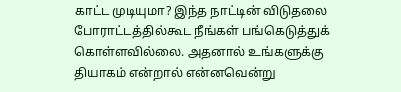காட்ட முடியுமா? இந்த நாட்டின் விடுதலை போராட்டத்தில்கூட நீங்கள் பங்கெடுத்துக் கொள்ளவில்லை. அதனால் உங்களுக்கு தியாகம் என்றால் என்னவென்று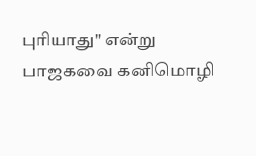புரியாது" என்று பாஜகவை கனிமொழி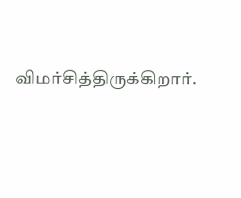விமர்சித்திருக்கிறார்.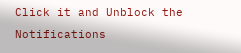Click it and Unblock the Notifications